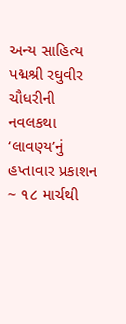અન્ય સાહિત્ય પદ્મશ્રી રઘુવીર ચૌધરીની નવલકથા ‘લાવણ્ય’નું હપ્તાવાર પ્રકાશન ~ ૧૮ માર્ચથી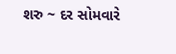શરુ ~ દર સોમવારે